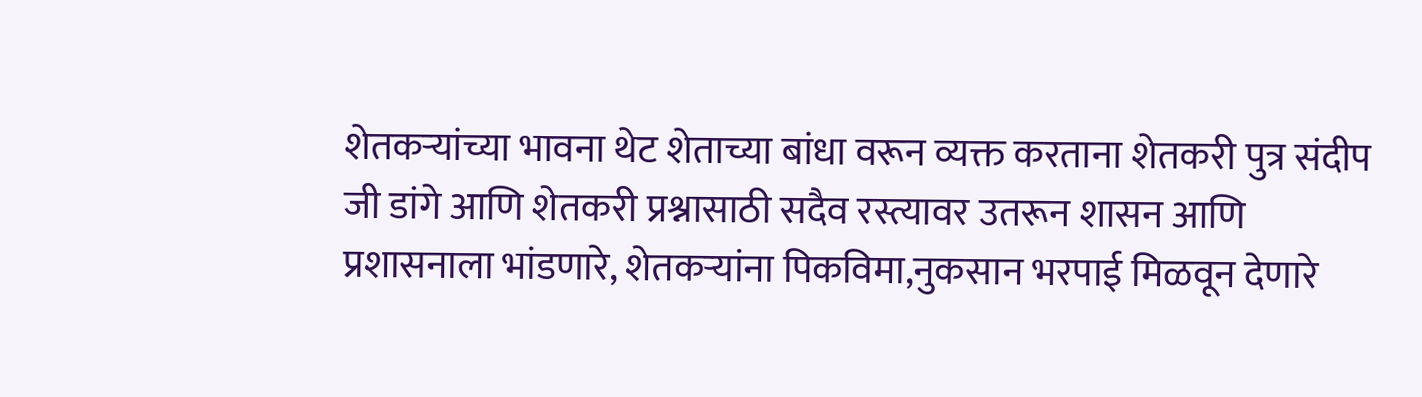शेतकऱ्यांच्या भावना थेट शेताच्या बांधा वरून व्यक्त करताना शेतकरी पुत्र संदीप जी डांगे आणि शेतकरी प्रश्नासाठी सदैव रस्त्यावर उतरून शासन आणि प्रशासनाला भांडणारे, शेतकऱ्यांना पिकविमा,नुकसान भरपाई मिळवून देणारे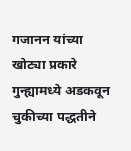गजानन यांच्या खोट्या प्रकारे गुन्ह्यामध्ये अडकवून चुकीच्या पद्धतीने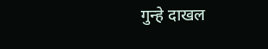गुन्हे दाखल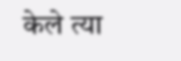केले त्या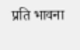प्रति भावना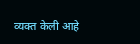व्यक्त केली आहे